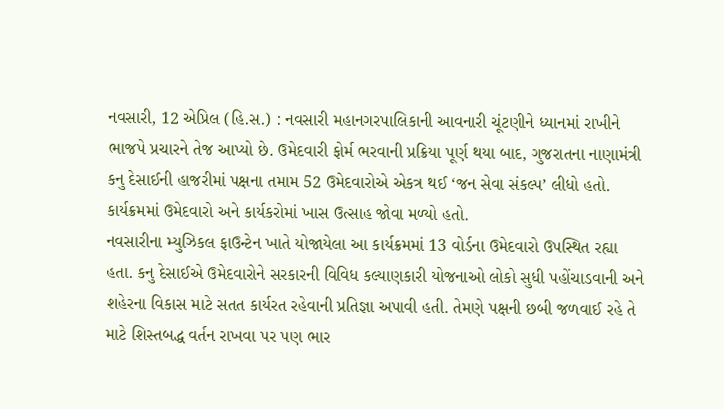નવસારી, 12 એપ્રિલ (હિ.સ.) : નવસારી મહાનગરપાલિકાની આવનારી ચૂંટણીને ધ્યાનમાં રાખીને ભાજપે પ્રચારને તેજ આપ્યો છે. ઉમેદવારી ફોર્મ ભરવાની પ્રક્રિયા પૂર્ણ થયા બાદ, ગુજરાતના નાણામંત્રી કનુ દેસાઈની હાજરીમાં પક્ષના તમામ 52 ઉમેદવારોએ એકત્ર થઈ ‘જન સેવા સંકલ્પ’ લીધો હતો. કાર્યક્રમમાં ઉમેદવારો અને કાર્યકરોમાં ખાસ ઉત્સાહ જોવા મળ્યો હતો.
નવસારીના મ્યુઝિકલ ફાઉન્ટેન ખાતે યોજાયેલા આ કાર્યક્રમમાં 13 વોર્ડના ઉમેદવારો ઉપસ્થિત રહ્યા હતા. કનુ દેસાઈએ ઉમેદવારોને સરકારની વિવિધ કલ્યાણકારી યોજનાઓ લોકો સુધી પહોંચાડવાની અને શહેરના વિકાસ માટે સતત કાર્યરત રહેવાની પ્રતિજ્ઞા અપાવી હતી. તેમણે પક્ષની છબી જળવાઈ રહે તે માટે શિસ્તબદ્ધ વર્તન રાખવા પર પણ ભાર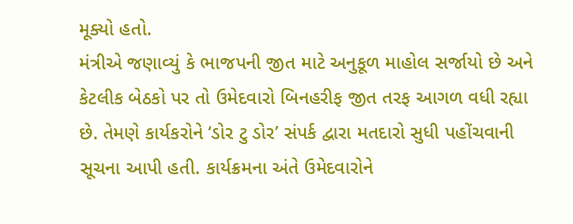મૂક્યો હતો.
મંત્રીએ જણાવ્યું કે ભાજપની જીત માટે અનુકૂળ માહોલ સર્જાયો છે અને કેટલીક બેઠકો પર તો ઉમેદવારો બિનહરીફ જીત તરફ આગળ વધી રહ્યા છે. તેમણે કાર્યકરોને ‘ડોર ટુ ડોર’ સંપર્ક દ્વારા મતદારો સુધી પહોંચવાની સૂચના આપી હતી. કાર્યક્રમના અંતે ઉમેદવારોને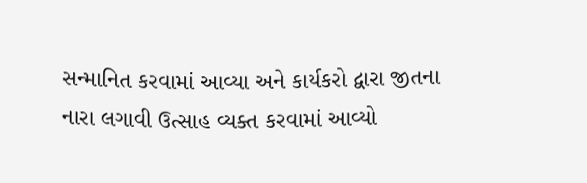સન્માનિત કરવામાં આવ્યા અને કાર્યકરો દ્વારા જીતના નારા લગાવી ઉત્સાહ વ્યક્ત કરવામાં આવ્યો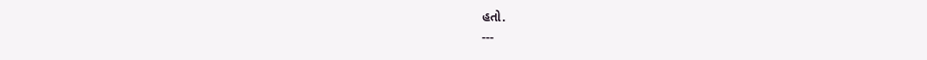હતો.
---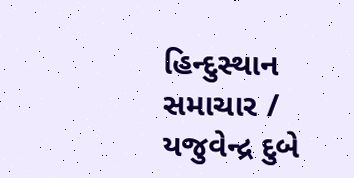હિન્દુસ્થાન સમાચાર / યજુવેન્દ્ર દુબે